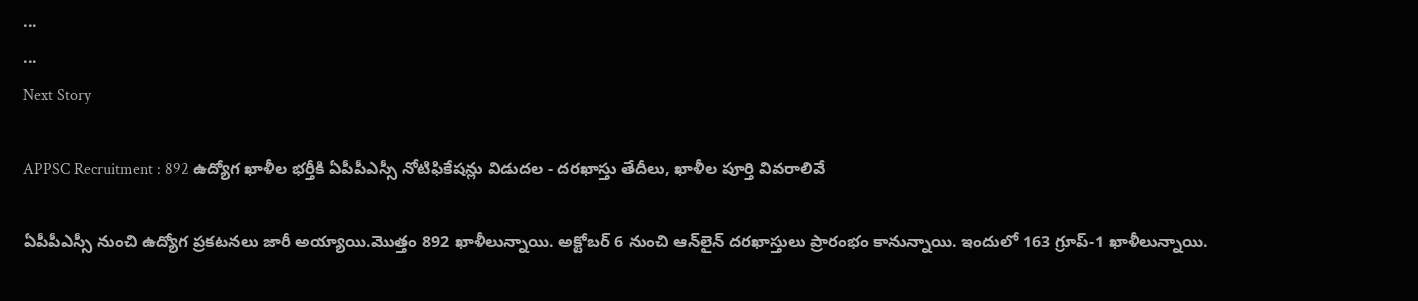...
...
Next Story

APPSC Recruitment : 892 ఉద్యోగ ఖాళీల భర్తీకి ఏపీపీఎస్సీ నోటిఫికేషన్లు విడుదల - దరఖాస్తు తేదీలు, ఖాళీల పూర్తి వివరాలివే

ఏపీపీఎస్సీ నుంచి ఉద్యోగ ప్రకటనలు జారీ అయ్యాయి.మొత్తం 892 ఖాళీలున్నాయి. అక్టోబర్ 6 నుంచి ఆన్‌లైన్ దరఖాస్తులు ప్రారంభం కానున్నాయి. ఇందులో 163 గ్రూప్‌-1 ఖాళీలున్నాయి.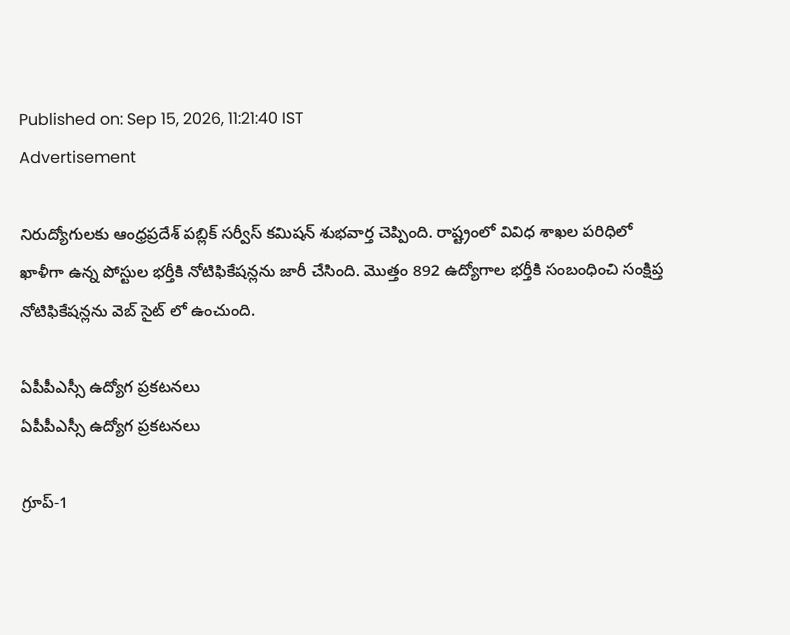Published on: Sep 15, 2026, 11:21:40 IST
Advertisement

నిరుద్యోగులకు ఆంధ్రప్రదేశ్ పబ్లిక్ సర్వీస్ కమిషన్ శుభవార్త చెప్పింది. రాష్ట్రంలో వివిధ శాఖల పరిధిలో ఖాళీగా ఉన్న పోస్టుల భర్తీకి నోటిఫికేషన్లను జారీ చేసింది. మొత్తం 892 ఉద్యోగాల భర్తీకి సంబంధించి సంక్షిప్త నోటిఫికేషన్లను వెబ్ సైట్ లో ఉంచుంది.

ఏపీపీఎస్సీ ఉద్యోగ ప్రకటనలు
ఏపీపీఎస్సీ ఉద్యోగ ప్రకటనలు

గ్రూప్-1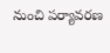నుంచి పర్యావరణ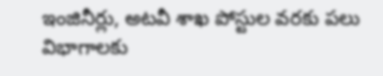ఇంజినీర్లు, అటవీ శాఖ పోస్టుల వరకు పలు విభాగాలకు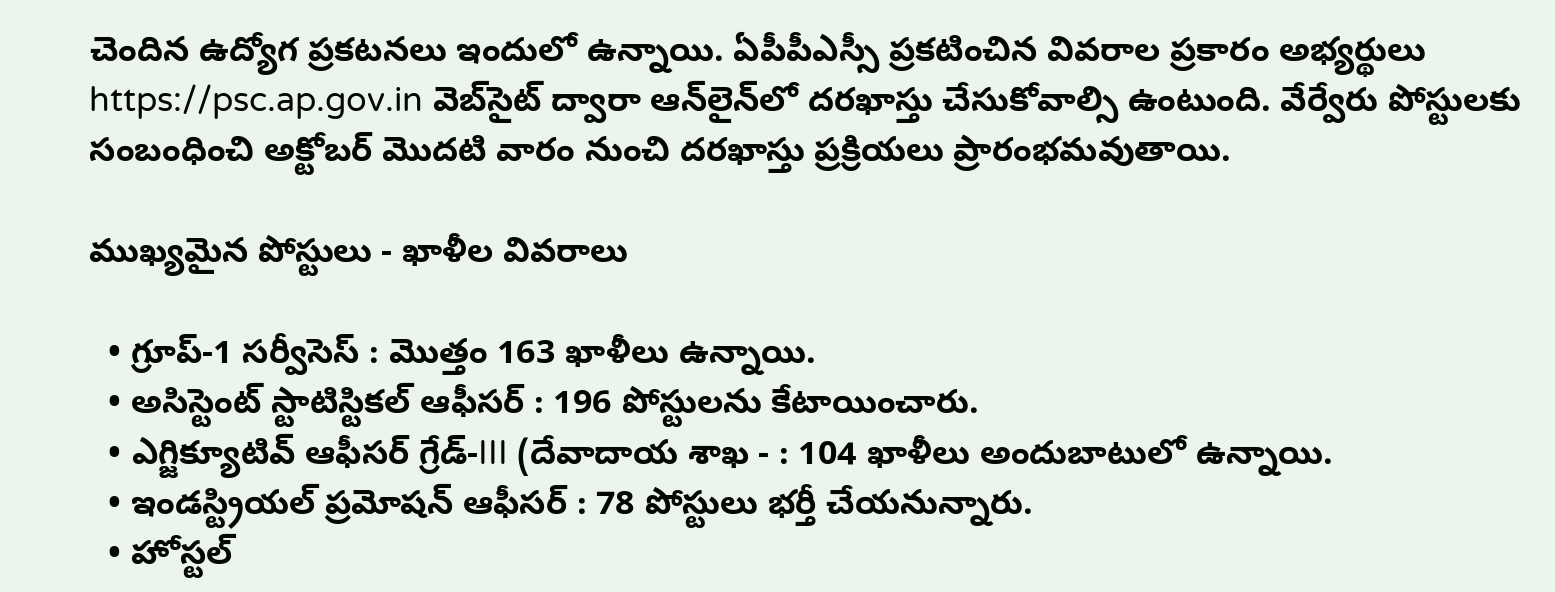చెందిన ఉద్యోగ ప్రకటనలు ఇందులో ఉన్నాయి. ఏపీపీఎస్సీ ప్రకటించిన వివరాల ప్రకారం అభ్యర్థులు https://psc.ap.gov.in వెబ్‌సైట్ ద్వారా ఆన్‌లైన్‌లో దరఖాస్తు చేసుకోవాల్సి ఉంటుంది. వేర్వేరు పోస్టులకు సంబంధించి అక్టోబర్ మొదటి వారం నుంచి దరఖాస్తు ప్రక్రియలు ప్రారంభమవుతాయి.

ముఖ్యమైన పోస్టులు - ఖాళీల వివరాలు

  • గ్రూప్-1 సర్వీసెస్ : మొత్తం 163 ఖాళీలు ఉన్నాయి.
  • అసిస్టెంట్ స్టాటిస్టికల్ ఆఫీసర్ : 196 పోస్టులను కేటాయించారు.
  • ఎగ్జిక్యూటివ్ ఆఫీసర్ గ్రేడ్-III (దేవాదాయ శాఖ - : 104 ఖాళీలు అందుబాటులో ఉన్నాయి.
  • ఇండస్ట్రియల్ ప్రమోషన్ ఆఫీసర్ : 78 పోస్టులు భర్తీ చేయనున్నారు.
  • హోస్టల్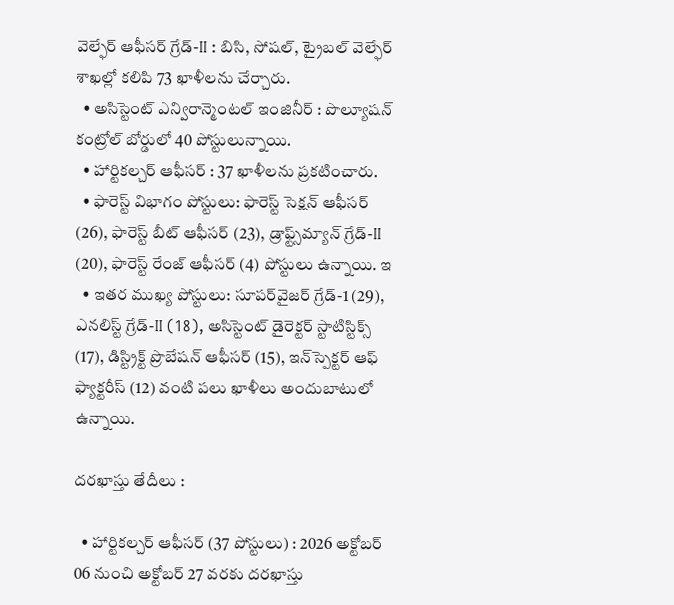వెల్ఫేర్ ఆఫీసర్ గ్రేడ్-II : బిసి, సోషల్, ట్రైబల్ వెల్ఫేర్ శాఖల్లో కలిపి 73 ఖాళీలను చేర్చారు.
  • అసిస్టెంట్ ఎన్విరాన్మెంటల్ ఇంజినీర్ : పొల్యూషన్ కంట్రోల్ బోర్డులో 40 పోస్టులున్నాయి.
  • హార్టికల్చర్ ఆఫీసర్ : 37 ఖాళీలను ప్రకటించారు.
  • ఫారెస్ట్ విభాగం పోస్టులు: ఫారెస్ట్ సెక్షన్ ఆఫీసర్ (26), ఫారెస్ట్ బీట్ ఆఫీసర్ (23), డ్రాఫ్ట్స్‌మ్యాన్ గ్రేడ్-II (20), ఫారెస్ట్ రేంజ్ ఆఫీసర్ (4) పోస్టులు ఉన్నాయి. ఇ
  • ఇతర ముఖ్య పోస్టులు: సూపర్‌వైజర్ గ్రేడ్-1 (29), ఎనలిస్ట్ గ్రేడ్-II (18), అసిస్టెంట్ డైరెక్టర్ స్టాటిస్టిక్స్ (17), డిస్ట్రిక్ట్ ప్రొబేషన్ ఆఫీసర్ (15), ఇన్‌స్పెక్టర్ ఆఫ్ ఫ్యాక్టరీస్ (12) వంటి పలు ఖాళీలు అందుబాటులో ఉన్నాయి.

దరఖాస్తు తేదీలు :

  • హార్టికల్చర్ ఆఫీసర్ (37 పోస్టులు) : 2026 అక్టోబర్ 06 నుంచి అక్టోబర్ 27 వరకు దరఖాస్తు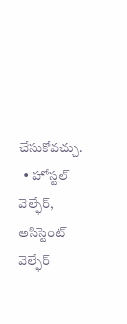చేసుకోవచ్చు.
  • హోస్టల్ వెల్ఫేర్, అసిస్టెంట్ వెల్ఫేర్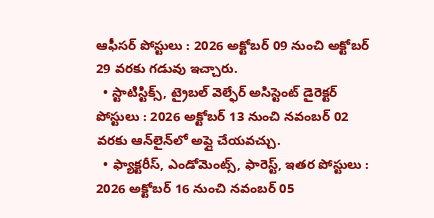ఆఫీసర్ పోస్టులు : 2026 అక్టోబర్ 09 నుంచి అక్టోబర్ 29 వరకు గడువు ఇచ్చారు.
  • స్టాటిస్టిక్స్, ట్రైబల్ వెల్ఫేర్ అసిస్టెంట్ డైరెక్టర్ పోస్టులు : 2026 అక్టోబర్ 13 నుంచి నవంబర్ 02 వరకు ఆన్‌లైన్‌లో అప్లై చేయవచ్చు.
  • ఫ్యాక్టరీస్, ఎండోమెంట్స్, ఫారెస్ట్, ఇతర పోస్టులు : 2026 అక్టోబర్ 16 నుంచి నవంబర్ 05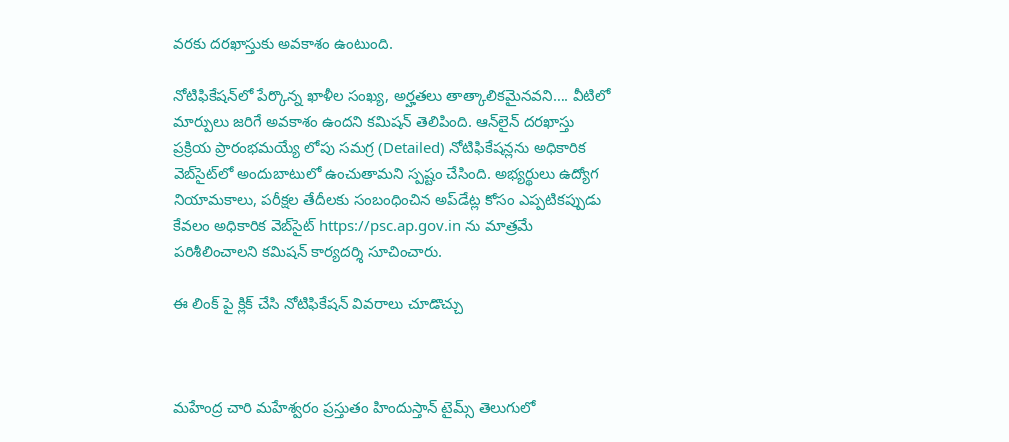వరకు దరఖాస్తుకు అవకాశం ఉంటుంది.

నోటిఫికేషన్‌లో పేర్కొన్న ఖాళీల సంఖ్య, అర్హతలు తాత్కాలికమైనవని…. వీటిలో మార్పులు జరిగే అవకాశం ఉందని కమిషన్ తెలిపింది. ఆన్‌లైన్ దరఖాస్తు ప్రక్రియ ప్రారంభమయ్యే లోపు సమగ్ర (Detailed) నోటిఫికేషన్లను అధికారిక వెబ్‌సైట్‌లో అందుబాటులో ఉంచుతామని స్పష్టం చేసింది. అభ్యర్థులు ఉద్యోగ నియామకాలు, పరీక్షల తేదీలకు సంబంధించిన అప్‌డేట్ల కోసం ఎప్పటికప్పుడు కేవలం అధికారిక వెబ్‌సైట్ https://psc.ap.gov.in ను మాత్రమే పరిశీలించాలని కమిషన్ కార్యదర్శి సూచించారు.

ఈ లింక్ పై క్లిక్ చేసి నోటిఫికేషన్ వివరాలు చూడొచ్చు



మహేంద్ర చారి మహేశ్వరం ప్రస్తుతం హిందుస్తాన్ టైమ్స్ తెలుగులో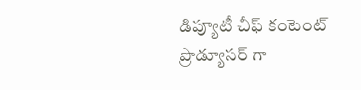డిప్యూటీ చీఫ్ కంటెంట్ ప్రొడ్యూసర్ గా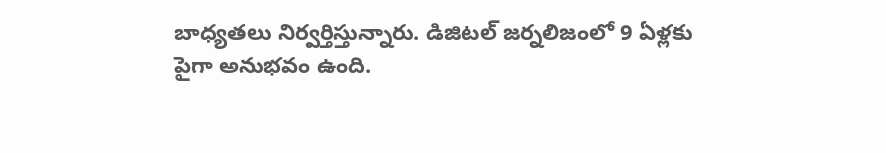బాధ్యతలు నిర్వర్తిస్తున్నారు. డిజిటల్ జర్నలిజంలో 9 ఏళ్లకు పైగా అనుభవం ఉంది.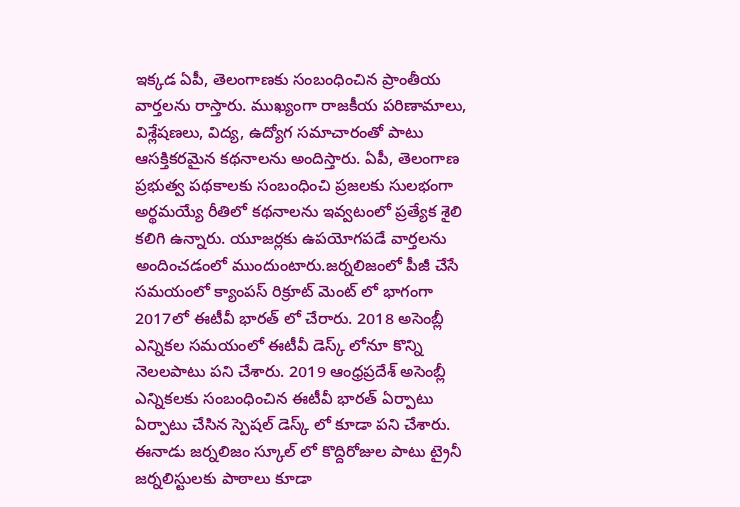ఇక్కడ ఏపీ, తెలంగాణకు సంబంధించిన ప్రాంతీయ వార్తలను రాస్తారు. ముఖ్యంగా రాజకీయ పరిణామాలు, విశ్లేషణలు, విద్య, ఉద్యోగ సమాచారంతో పాటు ఆసక్తికరమైన కథనాలను అందిస్తారు. ఏపీ, తెలంగాణ ప్రభుత్వ పథకాలకు సంబంధించి ప్రజలకు సులభంగా అర్థమయ్యే రీతిలో కథనాలను ఇవ్వటంలో ప్రత్యేక శైలి కలిగి ఉన్నారు. యూజర్లకు ఉపయోగపడే వార్తలను అందించడంలో ముందుంటారు.జర్నలిజంలో పీజీ చేసే సమయంలో క్యాంపస్ రిక్రూట్ మెంట్ లో భాగంగా 2017లో ఈటీవీ భారత్ లో చేరారు. 2018 అసెంబ్లీ ఎన్నికల సమయంలో ఈటీవీ డెస్క్ లోనూ కొన్ని నెలలపాటు పని చేశారు. 2019 ఆంధ్రప్రదేశ్ అసెంబ్లీ ఎన్నికలకు సంబంధించిన ఈటీవీ భారత్ ఏర్పాటు ఏర్పాటు చేసిన స్పెషల్ డెస్క్ లో కూడా పని చేశారు. ఈనాడు జర్నలిజం స్కూల్ లో కొద్దిరోజుల పాటు ట్రైనీ జర్నలిస్టులకు పాఠాలు కూడా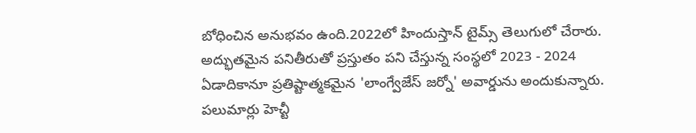బోధించిన అనుభవం ఉంది.2022లో హిందుస్తాన్ టైమ్స్ తెలుగులో చేరారు. అద్భుతమైన పనితీరుతో ప్రస్తుతం పని చేస్తున్న సంస్థలో 2023 - 2024 ఏడాదికానూ ప్రతిష్టాత్మకమైన 'లాంగ్వేజేస్ జర్నో' అవార్డును అందుకున్నారు. పలుమార్లు హెచ్టీ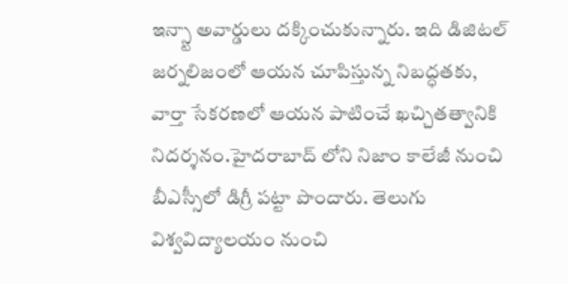ఇన్స్టా అవార్డులు దక్కించుకున్నారు. ఇది డిజిటల్ జర్నలిజంలో ఆయన చూపిస్తున్న నిబద్ధతకు, వార్తా సేకరణలో ఆయన పాటించే ఖచ్చితత్వానికి నిదర్శనం.హైదరాబాద్ లోని నిజాం కాలేజీ నుంచి బీఎస్సీలో డిగ్రీ పట్టా పొందారు. తెలుగు విశ్వవిద్యాలయం నుంచి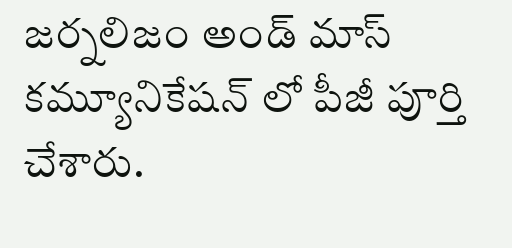జర్నలిజం అండ్ మాస్ కమ్యూనికేషన్ లో పీజీ పూర్తి చేశారు.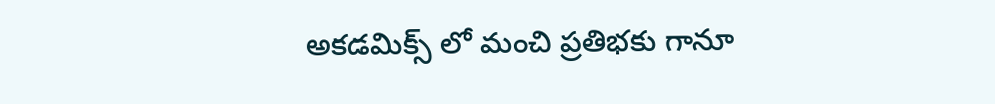అకడమిక్స్ లో మంచి ప్రతిభకు గానూ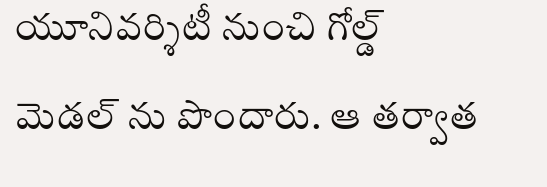యూనివర్శిటీ నుంచి గోల్డ్ మెడల్ ను పొందారు. ఆ తర్వాత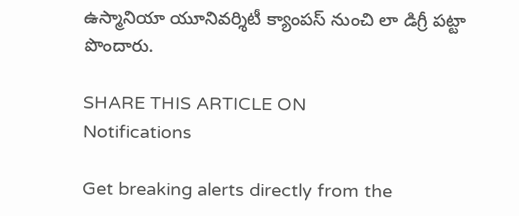ఉస్మానియా యూనివర్శిటీ క్యాంపస్ నుంచి లా డిగ్రీ పట్టా పొందారు.

SHARE THIS ARTICLE ON
Notifications

Get breaking alerts directly from the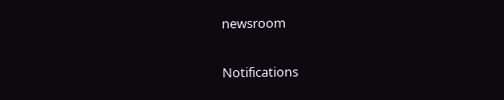newsroom

Notifications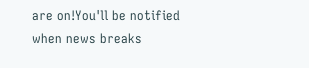are on!You'll be notified when news breaks